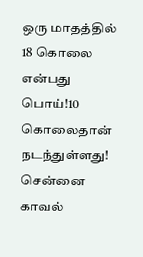ஒரு மாதத்தில் 18 கொலை என்பது பொய்!10 கொலைதான் நடந்துள்ளது! சென்னை காவல்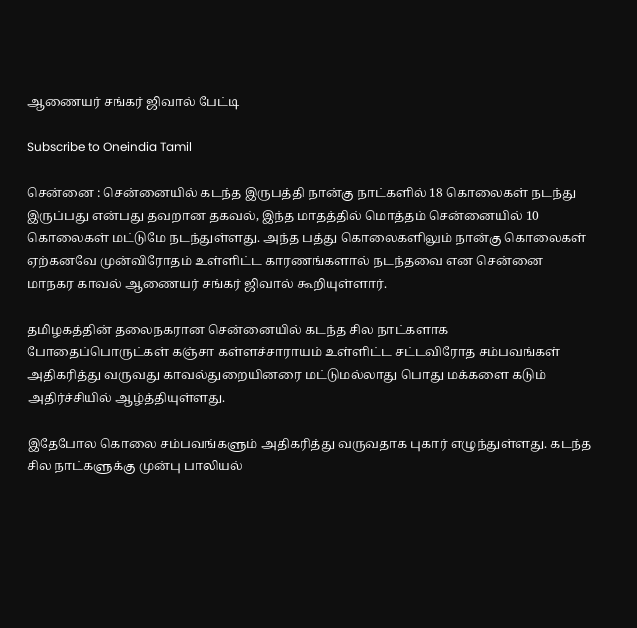ஆணையர் சங்கர் ஜிவால் பேட்டி

Subscribe to Oneindia Tamil

சென்னை : சென்னையில் கடந்த இருபத்தி நான்கு நாட்களில் 18 கொலைகள் நடந்து இருப்பது என்பது தவறான தகவல், இந்த மாதத்தில் மொத்தம் சென்னையில் 10 கொலைகள் மட்டுமே நடந்துள்ளது. அந்த பத்து கொலைகளிலும் நான்கு கொலைகள் ஏற்கனவே முன்விரோதம் உள்ளிட்ட காரணங்களால் நடந்தவை என சென்னை மாநகர காவல் ஆணையர் சங்கர் ஜிவால் கூறியுள்ளார்.

தமிழகத்தின் தலைநகரான சென்னையில் கடந்த சில நாட்களாக போதைப்பொருட்கள் கஞ்சா கள்ளச்சாராயம் உள்ளிட்ட சட்டவிரோத சம்பவங்கள் அதிகரித்து வருவது காவல்துறையினரை மட்டுமல்லாது பொது மக்களை கடும் அதிர்ச்சியில் ஆழ்த்தியுள்ளது.

இதேபோல கொலை சம்பவங்களும் அதிகரித்து வருவதாக புகார் எழுந்துள்ளது. கடந்த சில நாட்களுக்கு முன்பு பாலியல்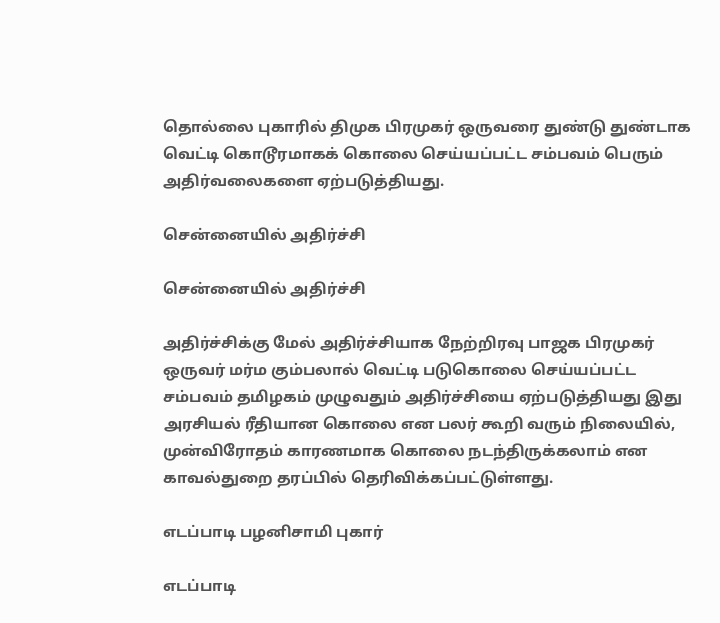தொல்லை புகாரில் திமுக பிரமுகர் ஒருவரை துண்டு துண்டாக வெட்டி கொடூரமாகக் கொலை செய்யப்பட்ட சம்பவம் பெரும் அதிர்வலைகளை ஏற்படுத்தியது.

சென்னையில் அதிர்ச்சி

சென்னையில் அதிர்ச்சி

அதிர்ச்சிக்கு மேல் அதிர்ச்சியாக நேற்றிரவு பாஜக பிரமுகர் ஒருவர் மர்ம கும்பலால் வெட்டி படுகொலை செய்யப்பட்ட சம்பவம் தமிழகம் முழுவதும் அதிர்ச்சியை ஏற்படுத்தியது இது அரசியல் ரீதியான கொலை என பலர் கூறி வரும் நிலையில், முன்விரோதம் காரணமாக கொலை நடந்திருக்கலாம் என காவல்துறை தரப்பில் தெரிவிக்கப்பட்டுள்ளது.

எடப்பாடி பழனிசாமி புகார்

எடப்பாடி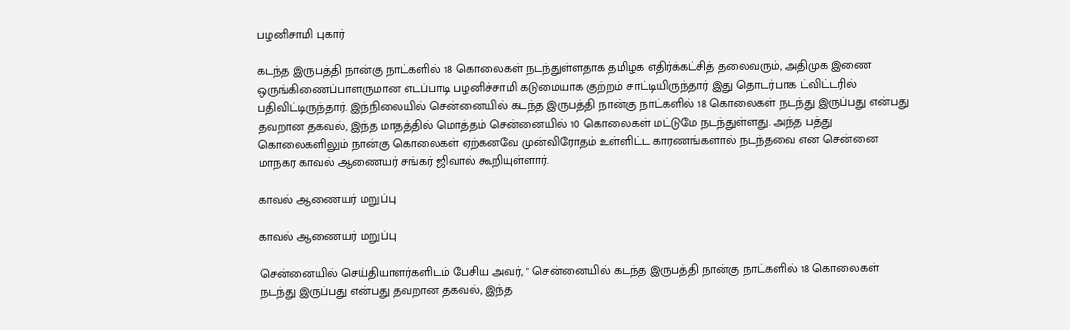பழனிசாமி புகார்

கடந்த இருபத்தி நான்கு நாட்களில் 18 கொலைகள் நடந்துள்ளதாக தமிழக எதிர்க்கட்சித் தலைவரும், அதிமுக இணை ஒருங்கிணைப்பாளருமான எடப்பாடி பழனிச்சாமி கடுமையாக குற்றம் சாட்டியிருந்தார் இது தொடர்பாக ட்விட்டரில் பதிவிட்டிருந்தார். இந்நிலையில் சென்னையில் கடந்த இருபத்தி நான்கு நாட்களில் 18 கொலைகள் நடந்து இருப்பது என்பது தவறான தகவல், இந்த மாதத்தில் மொத்தம் சென்னையில் 10 கொலைகள் மட்டுமே நடந்துள்ளது. அந்த பத்து கொலைகளிலும் நான்கு கொலைகள் ஏற்கனவே முன்விரோதம் உள்ளிட்ட காரணங்களால் நடந்தவை என சென்னை மாநகர காவல் ஆணையர் சங்கர் ஜிவால் கூறியுள்ளார்.

காவல் ஆணையர் மறுப்பு

காவல் ஆணையர் மறுப்பு

சென்னையில் செய்தியாளர்களிடம் பேசிய அவர், " சென்னையில் கடந்த இருபத்தி நான்கு நாட்களில் 18 கொலைகள் நடந்து இருப்பது என்பது தவறான தகவல், இந்த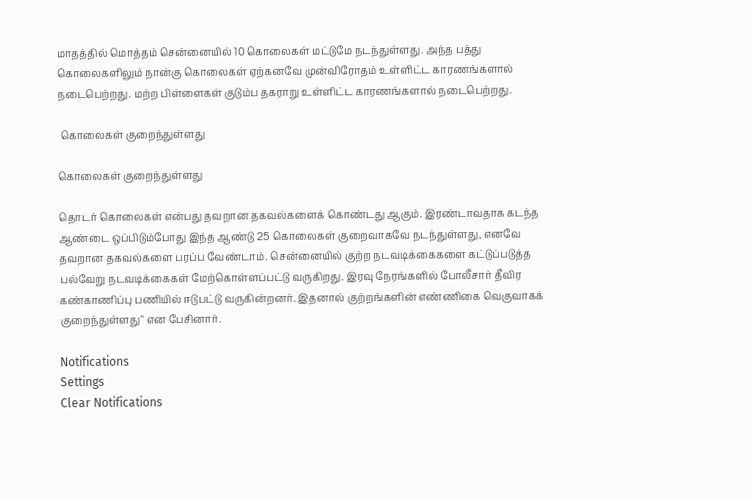மாதத்தில் மொத்தம் சென்னையில் 10 கொலைகள் மட்டுமே நடந்துள்ளது. அந்த பத்து கொலைகளிலும் நான்கு கொலைகள் ஏற்கனவே முன்விரோதம் உள்ளிட்ட காரணங்களால் நடைபெற்றது. மற்ற பிள்ளைகள் குடும்ப தகராறு உள்ளிட்ட காரணங்களால் நடைபெற்றது.

 கொலைகள் குறைந்துள்ளது

கொலைகள் குறைந்துள்ளது

தொடர் கொலைகள் என்பது தவறான தகவல்களைக் கொண்டது ஆகும். இரண்டாவதாக கடந்த ஆண்டை ஒப்பிடும்போது இந்த ஆண்டு 25 கொலைகள் குறைவாகவே நடந்துள்ளது, எனவே தவறான தகவல்களை பரப்ப வேண்டாம். சென்னையில் குற்ற நடவடிக்கைகளை கட்டுப்படுத்த பல்வேறு நடவடிக்கைகள் மேற்கொள்ளப்பட்டு வருகிறது. இரவு நேரங்களில் போலீசார் தீவிர கண்காணிப்பு பணியில் ஈடுபட்டு வருகின்றனர். இதனால் குற்றங்களின் எண்ணிகை வெகுவாகக் குறைந்துள்ளது" என பேசினார்.

Notifications
Settings
Clear Notifications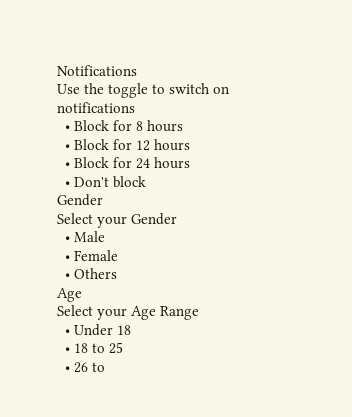Notifications
Use the toggle to switch on notifications
  • Block for 8 hours
  • Block for 12 hours
  • Block for 24 hours
  • Don't block
Gender
Select your Gender
  • Male
  • Female
  • Others
Age
Select your Age Range
  • Under 18
  • 18 to 25
  • 26 to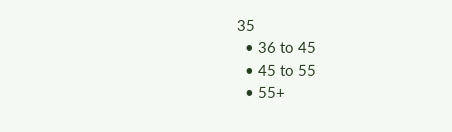35
  • 36 to 45
  • 45 to 55
  • 55+